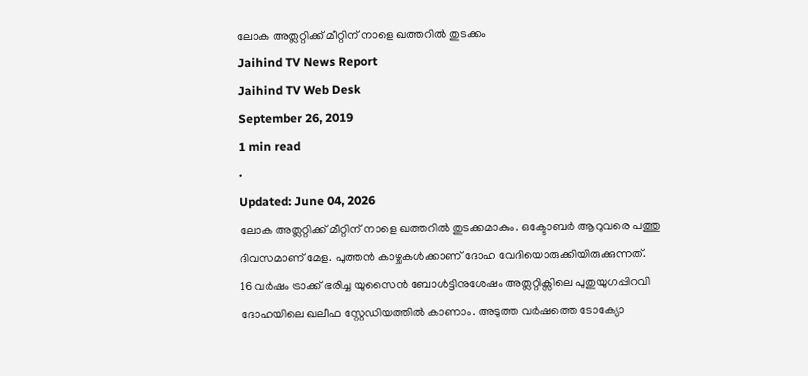ലോക അത്ലറ്റിക്ക് മീറ്റിന് നാളെ ഖത്തറിൽ തുടക്കം
Jaihind TV News Report
Jaihind TV Web Desk
September 26, 2019
1 min read
•
Updated: June 04, 2026
ലോക അത്ലറ്റിക്ക് മീറ്റിന് നാളെ ഖത്തറിൽ തുടക്കമാകും. ഒക്ടോബർ ആറുവരെ പത്തു ദിവസമാണ് മേള. പുത്തൻ കാഴ്ചകൾക്കാണ് ദോഹ വേദിയൊരുക്കിയിരുക്കുന്നത്.
16 വർഷം ട്രാക്ക് ഭരിച്ച യുസൈൻ ബോൾട്ടിനുശേഷം അത്ലറ്റിക്സിലെ പുതുയുഗപ്പിറവി ദോഹയിലെ ഖലീഫ സ്റ്റേഡിയത്തിൽ കാണാം. അടുത്ത വർഷത്തെ ടോക്യോ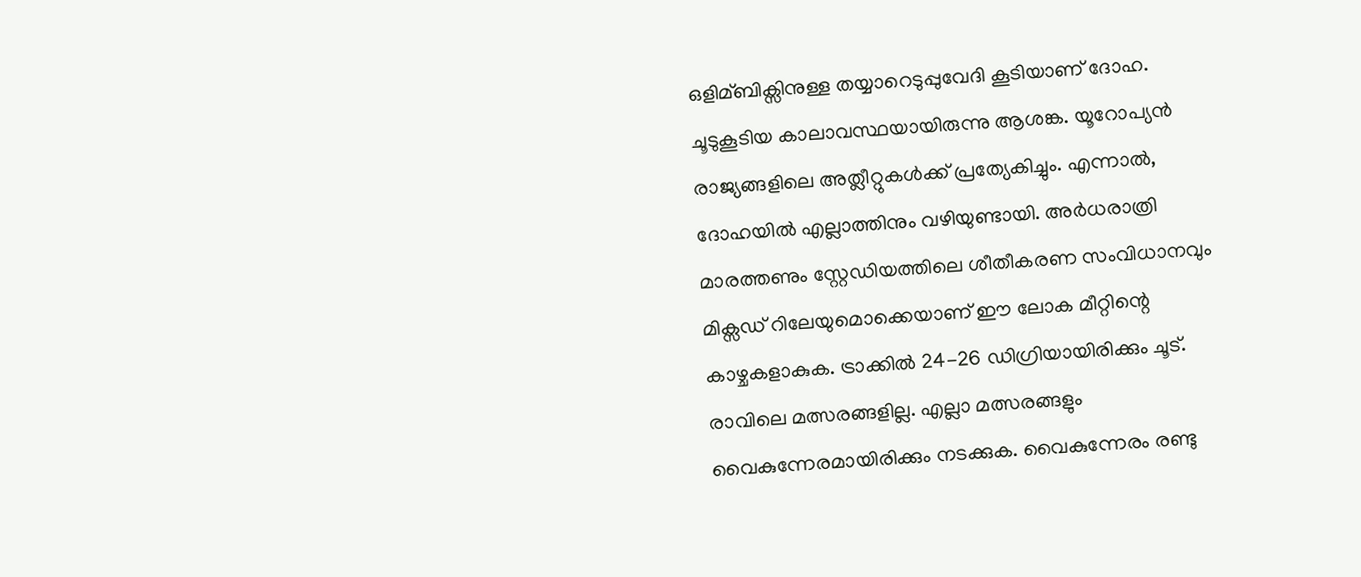ഒളിമ്ബിക്സിനുള്ള തയ്യാറെടുപ്പുവേദി കൂടിയാണ് ദോഹ.
ചൂടുകൂടിയ കാലാവസ്ഥയായിരുന്നു ആശങ്ക. യൂറോപ്യൻ രാജ്യങ്ങളിലെ അത്ലീറ്റുകൾക്ക് പ്രത്യേകിച്ചും. എന്നാൽ, ദോഹയിൽ എല്ലാത്തിനും വഴിയുണ്ടായി. അർധരാത്രി മാരത്തണും സ്റ്റേഡിയത്തിലെ ശീതീകരണ സംവിധാനവും മിക്സഡ് റിലേയുമൊക്കെയാണ് ഈ ലോക മീറ്റിന്റെ കാഴ്ചകളാകുക. ട്രാക്കിൽ 24-26 ഡിഗ്രിയായിരിക്കും ചൂട്. രാവിലെ മത്സരങ്ങളില്ല. എല്ലാ മത്സരങ്ങളും വൈകുന്നേരമായിരിക്കും നടക്കുക. വൈകുന്നേരം രണ്ടു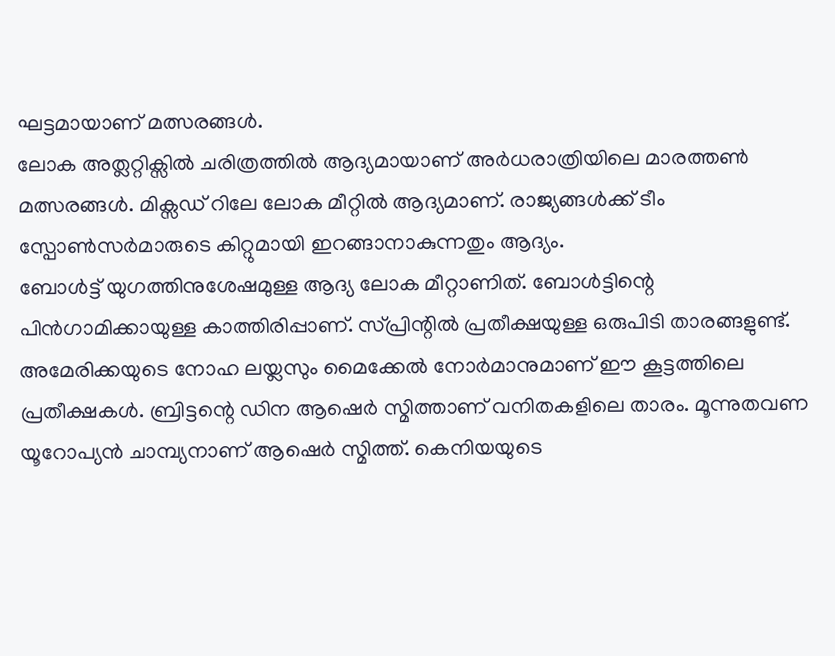ഘട്ടമായാണ് മത്സരങ്ങൾ.
ലോക അത്ലറ്റിക്സിൽ ചരിത്രത്തിൽ ആദ്യമായാണ് അർധരാത്രിയിലെ മാരത്തൺ മത്സരങ്ങൾ. മിക്സഡ് റിലേ ലോക മീറ്റിൽ ആദ്യമാണ്. രാജ്യങ്ങൾക്ക് ടീം സ്പോൺസർമാരുടെ കിറ്റുമായി ഇറങ്ങാനാകുന്നതും ആദ്യം.
ബോൾട്ട് യുഗത്തിനുശേഷമുള്ള ആദ്യ ലോക മീറ്റാണിത്. ബോൾട്ടിന്റെ പിൻഗാമിക്കായുള്ള കാത്തിരിപ്പാണ്. സ്പ്രിന്റിൽ പ്രതീക്ഷയുള്ള ഒരുപിടി താരങ്ങളുണ്ട്. അമേരിക്കയുടെ നോഹ ലയ്ലസും മൈക്കേൽ നോർമാനുമാണ് ഈ കൂട്ടത്തിലെ പ്രതീക്ഷകൾ. ബ്രിട്ടന്റെ ഡിന ആഷെർ സ്മിത്താണ് വനിതകളിലെ താരം. മൂന്നുതവണ യൂറോപ്യൻ ചാമ്പ്യനാണ് ആഷെർ സ്മിത്ത്. കെനിയയുടെ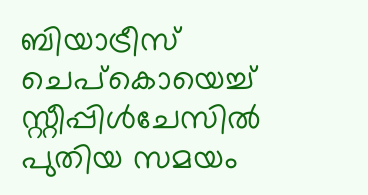ബിയാട്രീസ് ചെപ്കൊയെച്ച് സ്റ്റീപ്പിൾചേസിൽ പുതിയ സമയം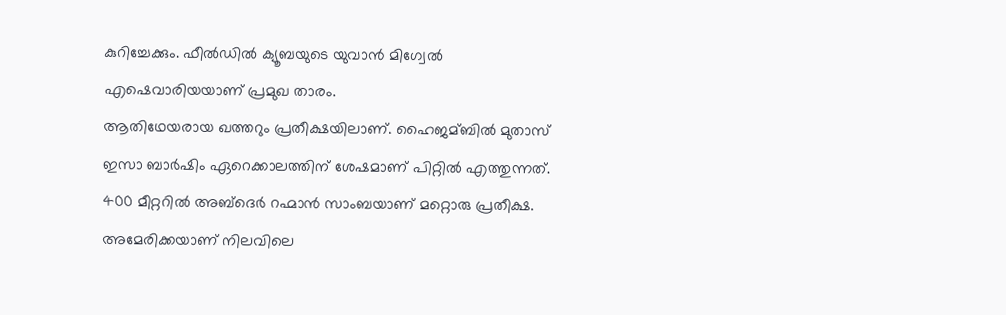കുറിച്ചേക്കും. ഫീൽഡിൽ ക്യൂബയുടെ യുവാൻ മിഗ്വേൽ എഷെവാരിയയാണ് പ്രമുഖ താരം.
ആതിഥേയരായ ഖത്തറും പ്രതീക്ഷയിലാണ്. ഹൈജമ്ബിൽ മുതാസ് ഇസാ ബാർഷിം ഏറെക്കാലത്തിന് ശേഷമാണ് പിറ്റിൽ എത്തുന്നത്. 400 മീറ്ററിൽ അബ്ദെർ റഹ്മാൻ സാംബയാണ് മറ്റൊരു പ്രതീക്ഷ.
അമേരിക്കയാണ് നിലവിലെ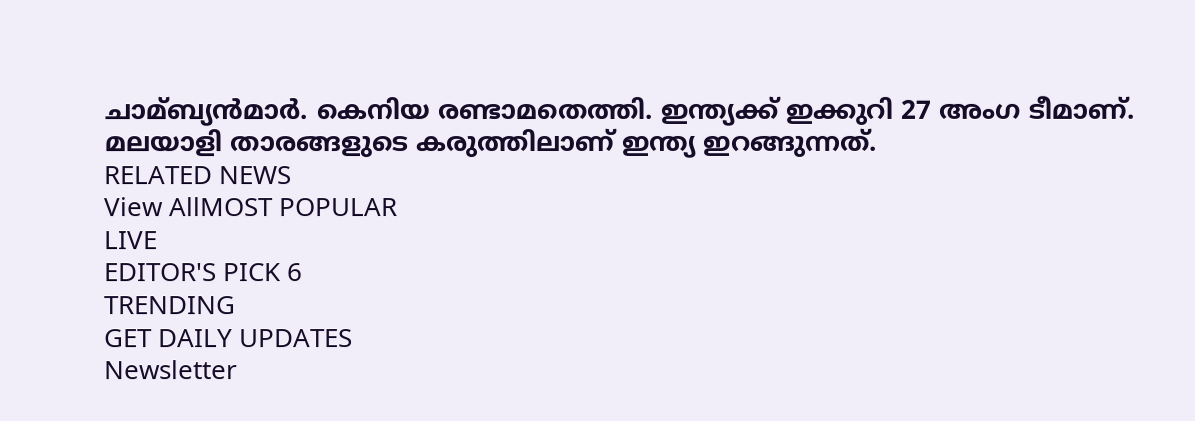ചാമ്ബ്യൻമാർ. കെനിയ രണ്ടാമതെത്തി. ഇന്ത്യക്ക് ഇക്കുറി 27 അംഗ ടീമാണ്. മലയാളി താരങ്ങളുടെ കരുത്തിലാണ് ഇന്ത്യ ഇറങ്ങുന്നത്.
RELATED NEWS
View AllMOST POPULAR
LIVE
EDITOR'S PICK 6
TRENDING
GET DAILY UPDATES
Newsletter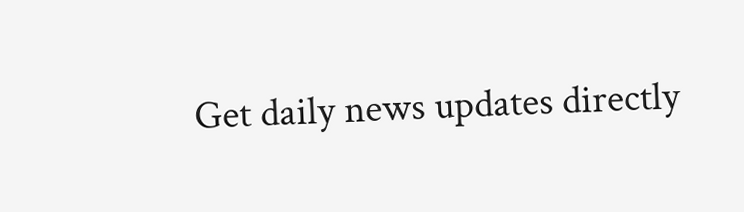Get daily news updates directly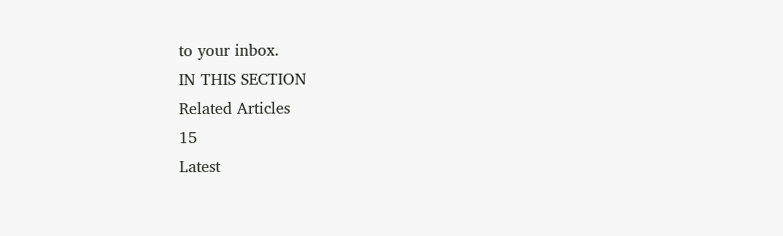to your inbox.
IN THIS SECTION
Related Articles
15
Latest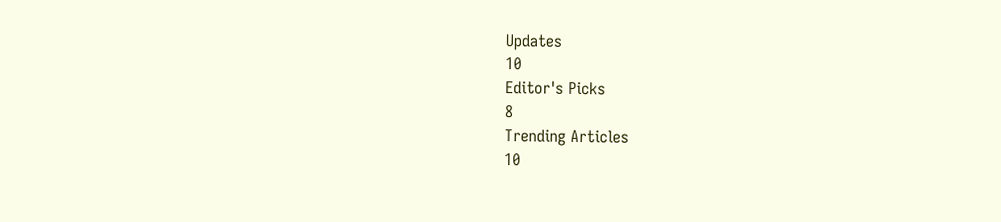Updates
10
Editor's Picks
8
Trending Articles
10